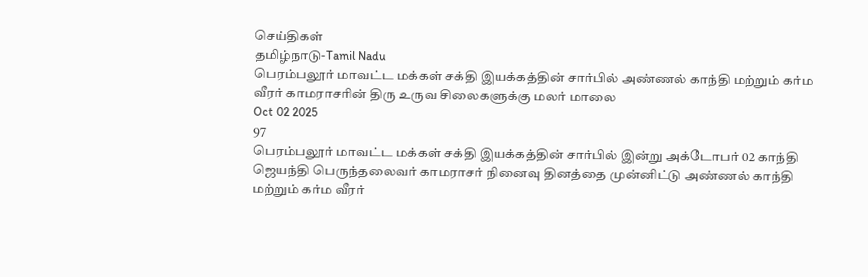செய்திகள்
தமிழ்நாடு-Tamil Nadu
பெரம்பலூர் மாவட்ட மக்கள் சக்தி இயக்கத்தின் சார்பில் அண்ணல் காந்தி மற்றும் கர்ம வீரர் காமராசரின் திரு உருவ சிலைகளுக்கு மலர் மாலை
Oct 02 2025
97
பெரம்பலூர் மாவட்ட மக்கள் சக்தி இயக்கத்தின் சார்பில் இன்று அக்டோபர் 02 காந்தி ஜெயந்தி பெருந்தலைவர் காமராசர் நினைவு தினத்தை முன்னிட்டு அண்ணல் காந்தி மற்றும் கர்ம வீரர்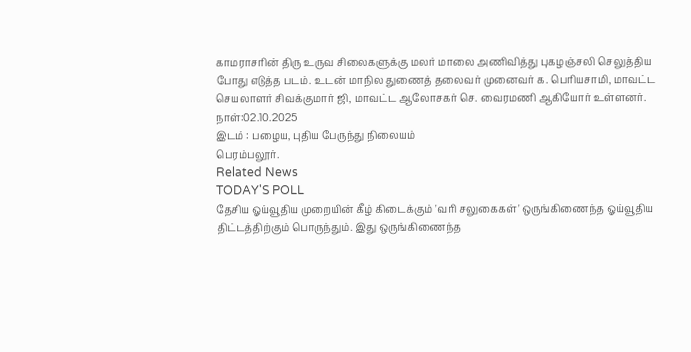காமராசரின் திரு உருவ சிலைகளுக்கு மலர் மாலை அணிவித்து புகழஞ்சலி செலுத்திய போது எடுத்த படம். உடன் மாநில துணைத் தலைவர் முனைவர் க. பெரியசாமி, மாவட்ட செயலாளர் சிவக்குமார் ஜி, மாவட்ட ஆலோசகர் செ. வைரமணி ஆகியோர் உள்ளனர்.
நாள்:02.10.2025
இடம் : பழைய, புதிய பேருந்து நிலையம்
பெரம்பலூர்.
Related News
TODAY'S POLL
தேசிய ஓய்வூதிய முறையின் கீழ் கிடைக்கும் 'வரி சலுகைகள்' ஒருங்கிணைந்த ஓய்வூதிய திட்டத்திற்கும் பொருந்தும். இது ஒருங்கிணைந்த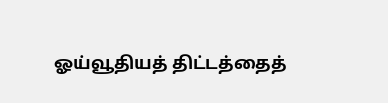ஓய்வூதியத் திட்டத்தைத்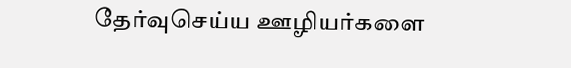தேர்வுசெய்ய ஊழியர்களை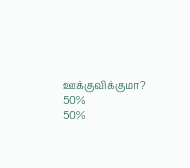ஊக்குவிக்குமா?
50%
50%